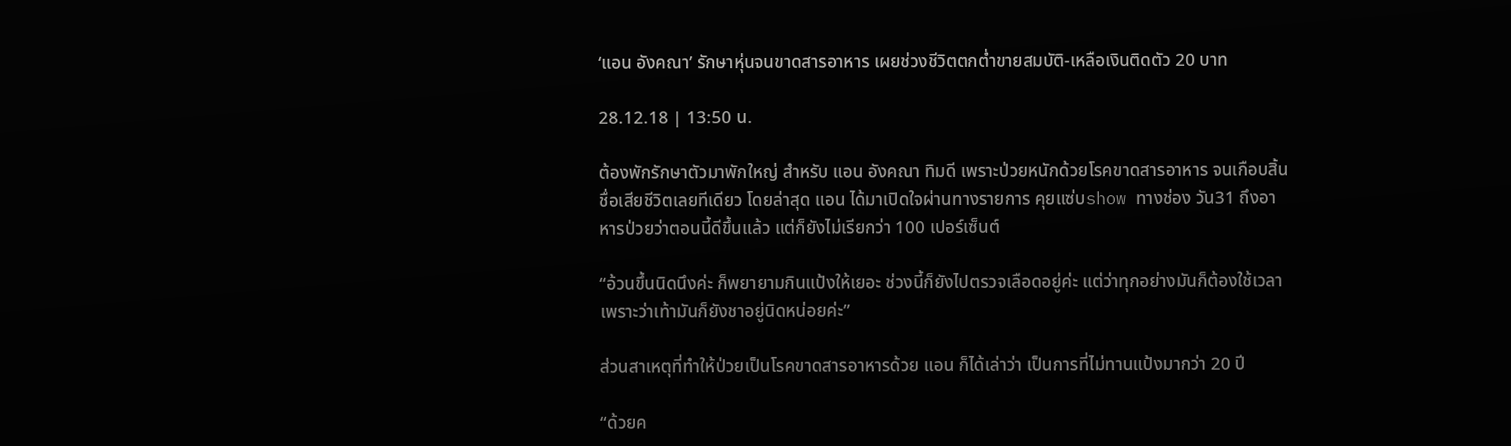‘แอน อังคณา’ รักษาหุ่นจนขาดสารอาหาร เผยช่วงชีวิตตกต่ำขายสมบัติ-เหลือเงินติดตัว 20 บาท

28.12.18 | 13:50 น.

ต้องพักรักษาตัวมาพักใหญ่ สำหรับ แอน อังคณา ทิมดี เพราะป่วยหนักด้วยโรคขาดสารอาหาร จนเกือบสิ้นชื่อเสียชีวิตเลยทีเดียว โดยล่าสุด แอน ได้มาเปิดใจผ่านทางรายการ คุยแซ่บshow ทางช่อง วัน31 ถึงอาหารป่วยว่าตอนนี้ดีขึ้นแล้ว แต่ก็ยังไม่เรียกว่า 100 เปอร์เซ็นต์

“อ้วนขึ้นนิดนึงค่ะ ก็พยายามกินแป้งให้เยอะ ช่วงนี้ก็ยังไปตรวจเลือดอยู่ค่ะ แต่ว่าทุกอย่างมันก็ต้องใช้เวลา เพราะว่าเท้ามันก็ยังชาอยู่นิดหน่อยค่ะ”

ส่วนสาเหตุที่ทำให้ป่วยเป็นโรคขาดสารอาหารด้วย แอน ก็ได้เล่าว่า เป็นการที่ไม่ทานแป้งมากว่า 20 ปี

“ด้วยค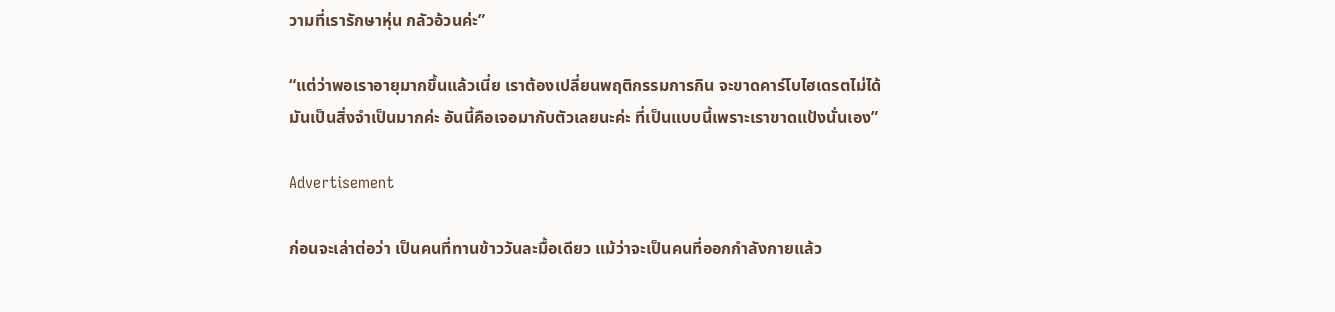วามที่เรารักษาหุ่น กลัวอ้วนค่ะ”

“แต่ว่าพอเราอายุมากขึ้นแล้วเนี่ย เราต้องเปลี่ยนพฤติกรรมการกิน จะขาดคาร์โบไฮเดรตไม่ได้ มันเป็นสิ่งจำเป็นมากค่ะ อันนี้คือเจอมากับตัวเลยนะค่ะ ที่เป็นแบบนี้เพราะเราขาดแป้งนั่นเอง”

Advertisement

ก่อนจะเล่าต่อว่า เป็นคนที่ทานข้าววันละมื้อเดียว แม้ว่าจะเป็นคนที่ออกกำลังกายแล้ว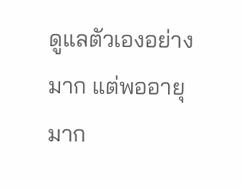ดูแลตัวเองอย่างมาก แต่พออายุมาก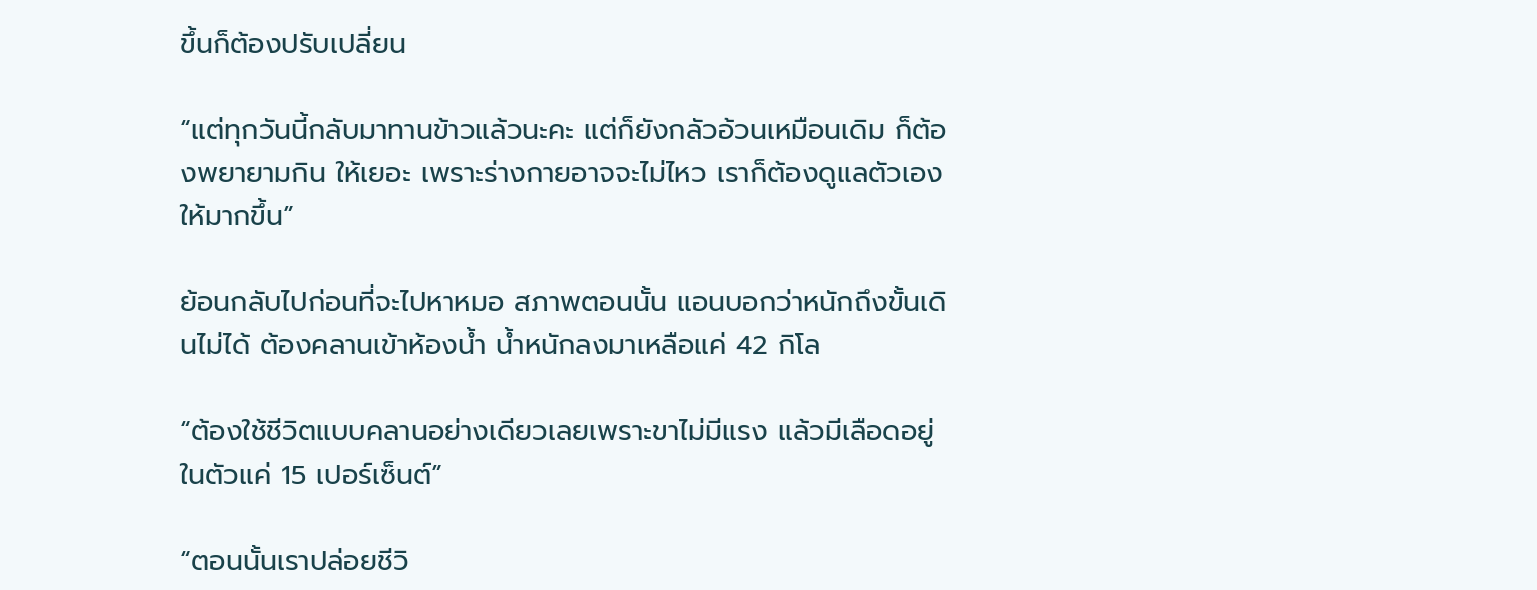ขึ้นก็ต้องปรับเปลี่ยน

“แต่ทุกวันนี้กลับมาทานข้าวแล้วนะคะ แต่ก็ยังกลัวอ้วนเหมือนเดิม ก็ต้องพยายามกิน ให้เยอะ เพราะร่างกายอาจจะไม่ไหว เราก็ต้องดูแลตัวเองให้มากขึ้น”

ย้อนกลับไปก่อนที่จะไปหาหมอ สภาพตอนนั้น แอนบอกว่าหนักถึงขั้นเดินไม่ได้ ต้องคลานเข้าห้องน้ำ น้ำหนักลงมาเหลือแค่ 42 กิโล

“ต้องใช้ชีวิตแบบคลานอย่างเดียวเลยเพราะขาไม่มีแรง แล้วมีเลือดอยู่ในตัวแค่ 15 เปอร์เซ็นต์”

“ตอนนั้นเราปล่อยชีวิ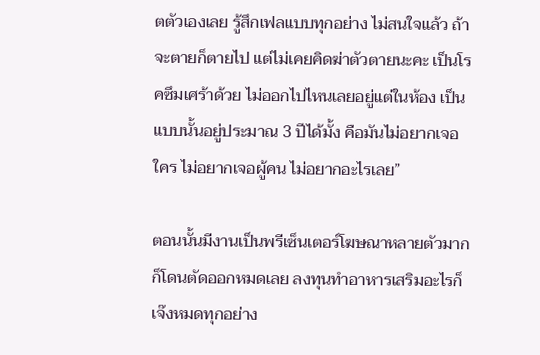ตตัวเองเลย รู้สึกเฟลแบบทุกอย่าง ไม่สนใจแล้ว ถ้าจะตายก็ตายไป แต่ไม่เคยคิดฆ่าตัวตายนะคะ เป็นโรคซึมเศร้าด้วย ไม่ออกไปไหนเลยอยู่แต่ในห้อง เป็นแบบนั้นอยู่ประมาณ 3 ปีได้มั้ง คือมันไม่อยากเจอใคร ไม่อยากเจอผู้คน ไม่อยากอะไรเลย”

ตอนนั้นมีงานเป็นพรีเซ็นเตอร์โฆษณาหลายตัวมาก ก็โดนตัดออกหมดเลย ลงทุนทําอาหารเสริมอะไรก็เจ๊งหมดทุกอย่าง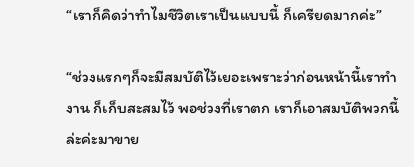“เราก็คิดว่าทำไมชีวิตเราเป็นแบบนี้ ก็เครียดมากค่ะ”

“ช่วงแรกๆก็จะมีสมบัติไว้เยอะเพราะว่าก่อนหน้านี้เราทำงาน ก็เก็บสะสมไว้ พอช่วงที่เราตก เราก็เอาสมบัติพวกนี้ล่ะค่ะมาขาย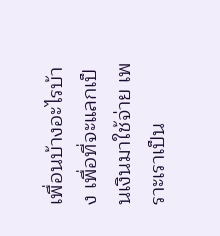เพื่อนบ้างอะไรบ้าง เพื่อที่จะแลกเป็นเงินมาใช้จ่าย เพราะเราเป็น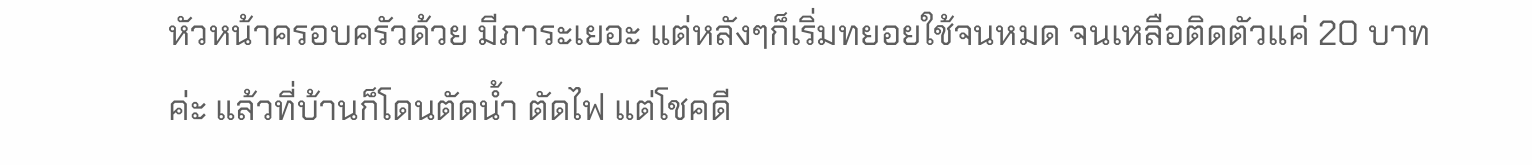หัวหน้าครอบครัวด้วย มีภาระเยอะ แต่หลังๆก็เริ่มทยอยใช้จนหมด จนเหลือติดตัวแค่ 20 บาทค่ะ แล้วที่บ้านก็โดนตัดน้ำ ตัดไฟ แต่โชคดี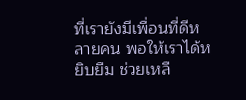ที่เรายังมีเพื่อนที่ดีหลายคน พอให้เราได้หยิบยืม ช่วยเหลื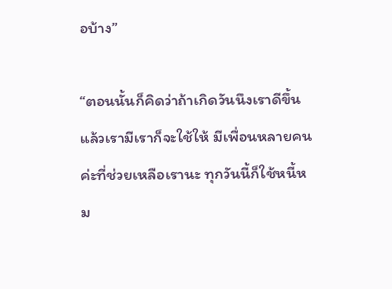อบ้าง”

“ตอนนั้นก็คิดว่าถ้าเกิดวันนึงเราดีขึ้น แล้วเรามีเราก็จะใช้ให้ มีเพื่อนหลายคนค่ะที่ช่วยเหลือเรานะ ทุกวันนี้ก็ใช้หนี้หม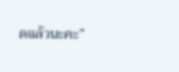ดแล้วนะคะ”